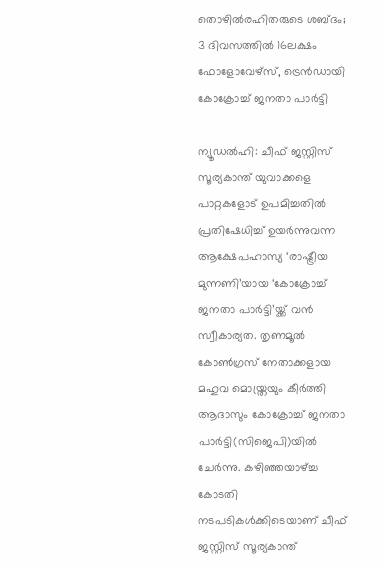തൊഴില്‍രഹിതരുടെ ശബ്ദം; 3 ദിവസത്തില്‍ 16ലക്ഷം ഫോളോവേഴ്സ്, ട്രെന്‍ഡായി കോക്രോച്ച് ജനതാ പാര്‍ട്ടി

ന്യൂഡല്‍ഹി: ചീഫ് ജസ്റ്റിസ് സൂര്യകാന്ത് യുവാക്കളെ പാറ്റകളോട് ഉപമിച്ചതില്‍ പ്രതിഷേധിച്ച് ഉയര്‍ന്നുവന്ന ആക്ഷേപഹാസ്യ ‘രാഷ്ട്രീയ മുന്നണി’യായ ‘കോക്രോച്ച് ജനതാ പാര്‍ട്ടി’യ്ക്ക് വന്‍ സ്വീകാര്യത. തൃണമൂല്‍ കോണ്‍ഗ്രസ് നേതാക്കളായ മഹുവ മൊയ്ത്രയും കീര്‍ത്തി ആദാസും കോക്രോച്ച് ജനതാ പാര്‍ട്ടി(സിജെപി)യില്‍ ചേര്‍ന്നു. കഴിഞ്ഞയാഴ്ച്ച കോടതി നടപടികള്‍ക്കിടെയാണ് ചീഫ് ജസ്റ്റിസ് സൂര്യകാന്ത്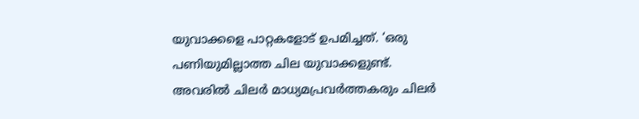യുവാക്കളെ പാറ്റകളോട് ഉപമിച്ചത്. ‘ഒരു പണിയുമില്ലാത്ത ചില യുവാക്കളുണ്ട്. അവരില്‍ ചിലര്‍ മാധ്യമപ്രവര്‍ത്തകരും ചിലര്‍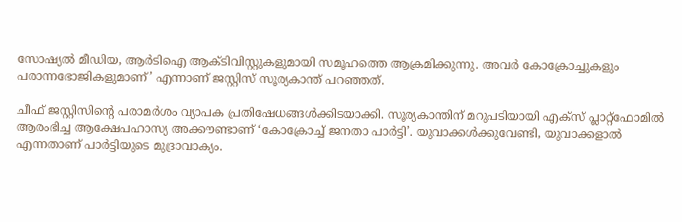സോഷ്യല്‍ മീഡിയ, ആര്‍ടിഐ ആക്ടിവിസ്റ്റുകളുമായി സമൂഹത്തെ ആക്രമിക്കുന്നു. അവര്‍ കോക്രോച്ചുകളും പരാന്നഭോജികളുമാണ്’ എന്നാണ് ജസ്റ്റിസ് സൂര്യകാന്ത് പറഞ്ഞത്.

ചീഫ് ജസ്റ്റിസിന്റെ പരാമര്‍ശം വ്യാപക പ്രതിഷേധങ്ങള്‍ക്കിടയാക്കി. സൂര്യകാന്തിന് മറുപടിയായി എക്‌സ് പ്ലാറ്റ്‌ഫോമില്‍ ആരംഭിച്ച ആക്ഷേപഹാസ്യ അക്കൗണ്ടാണ് ‘കോക്രോച്ച് ജനതാ പാര്‍ട്ടി’. യുവാക്കള്‍ക്കുവേണ്ടി, യുവാക്കളാല്‍ എന്നതാണ് പാര്‍ട്ടിയുടെ മുദ്രാവാക്യം.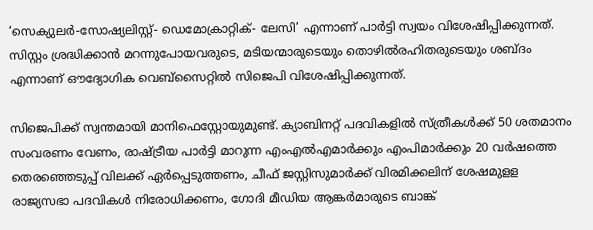‘സെക്യുലര്‍-സോഷ്യലിസ്റ്റ്- ഡെമോക്രാറ്റിക്- ലേസി’ എന്നാണ് പാര്‍ട്ടി സ്വയം വിശേഷിപ്പിക്കുന്നത്. സിസ്റ്റം ശ്രദ്ധിക്കാന്‍ മറന്നുപോയവരുടെ, മടിയന്മാരുടെയും തൊഴില്‍രഹിതരുടെയും ശബ്ദം എന്നാണ് ഔദ്യോഗിക വെബ്‌സൈറ്റില്‍ സിജെപി വിശേഷിപ്പിക്കുന്നത്.

സിജെപിക്ക് സ്വന്തമായി മാനിഫെസ്റ്റോയുമുണ്ട്. ക്യാബിനറ്റ് പദവികളില്‍ സ്ത്രീകള്‍ക്ക് 50 ശതമാനം സംവരണം വേണം, രാഷ്ട്രീയ പാര്‍ട്ടി മാറുന്ന എംഎല്‍എമാര്‍ക്കും എംപിമാര്‍ക്കും 20 വര്‍ഷത്തെ തെരഞ്ഞെടുപ്പ് വിലക്ക് ഏര്‍പ്പെടുത്തണം, ചീഫ് ജസ്റ്റിസുമാര്‍ക്ക് വിരമിക്കലിന് ശേഷമുളള രാജ്യസഭാ പദവികള്‍ നിരോധിക്കണം, ഗോദി മീഡിയ ആങ്കര്‍മാരുടെ ബാങ്ക്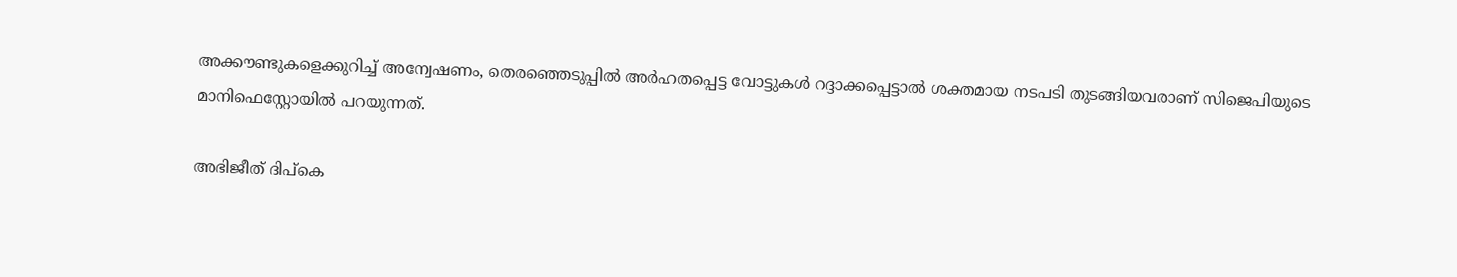അക്കൗണ്ടുകളെക്കുറിച്ച് അന്വേഷണം, തെരഞ്ഞെടുപ്പില്‍ അര്‍ഹതപ്പെട്ട വോട്ടുകള്‍ റദ്ദാക്കപ്പെട്ടാല്‍ ശക്തമായ നടപടി തുടങ്ങിയവരാണ് സിജെപിയുടെ മാനിഫെസ്റ്റോയില്‍ പറയുന്നത്.

അഭിജീത് ദിപ്‌കെ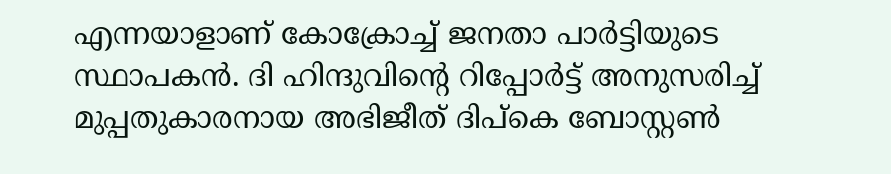എന്നയാളാണ് കോക്രോച്ച് ജനതാ പാര്‍ട്ടിയുടെ സ്ഥാപകന്‍. ദി ഹിന്ദുവിന്റെ റിപ്പോര്‍ട്ട് അനുസരിച്ച് മുപ്പതുകാരനായ അഭിജീത് ദിപ്‌കെ ബോസ്റ്റണ്‍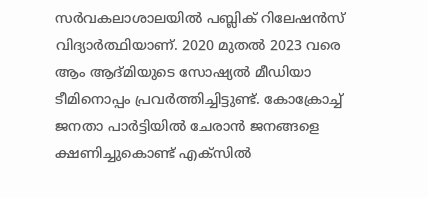സര്‍വകലാശാലയില്‍ പബ്ലിക് റിലേഷന്‍സ് വിദ്യാര്‍ത്ഥിയാണ്. 2020 മുതല്‍ 2023 വരെ ആം ആദ്മിയുടെ സോഷ്യല്‍ മീഡിയാ ടീമിനൊപ്പം പ്രവര്‍ത്തിച്ചിട്ടുണ്ട്. കോക്രോച്ച് ജനതാ പാര്‍ട്ടിയില്‍ ചേരാന്‍ ജനങ്ങളെ ക്ഷണിച്ചുകൊണ്ട് എക്‌സില്‍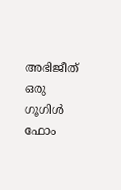അഭിജീത് ഒരു ഗൂഗിള്‍ ഫോം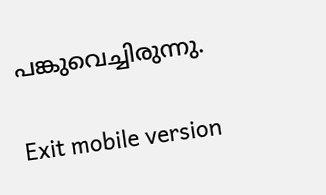പങ്കുവെച്ചിരുന്നു.

Exit mobile version